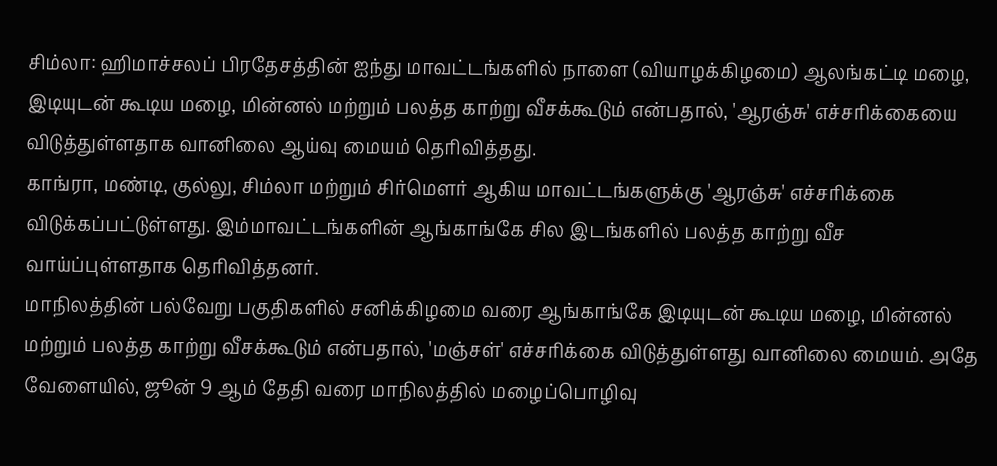சிம்லா: ஹிமாச்சலப் பிரதேசத்தின் ஐந்து மாவட்டங்களில் நாளை (வியாழக்கிழமை) ஆலங்கட்டி மழை, இடியுடன் கூடிய மழை, மின்னல் மற்றும் பலத்த காற்று வீசக்கூடும் என்பதால், 'ஆரஞ்சு' எச்சரிக்கையை விடுத்துள்ளதாக வானிலை ஆய்வு மையம் தெரிவித்தது.
காங்ரா, மண்டி, குல்லு, சிம்லா மற்றும் சிர்மௌர் ஆகிய மாவட்டங்களுக்கு 'ஆரஞ்சு' எச்சரிக்கை விடுக்கப்பட்டுள்ளது. இம்மாவட்டங்களின் ஆங்காங்கே சில இடங்களில் பலத்த காற்று வீச வாய்ப்புள்ளதாக தெரிவித்தனர்.
மாநிலத்தின் பல்வேறு பகுதிகளில் சனிக்கிழமை வரை ஆங்காங்கே இடியுடன் கூடிய மழை, மின்னல் மற்றும் பலத்த காற்று வீசக்கூடும் என்பதால், 'மஞ்சள்' எச்சரிக்கை விடுத்துள்ளது வானிலை மையம். அதே வேளையில், ஜூன் 9 ஆம் தேதி வரை மாநிலத்தில் மழைப்பொழிவு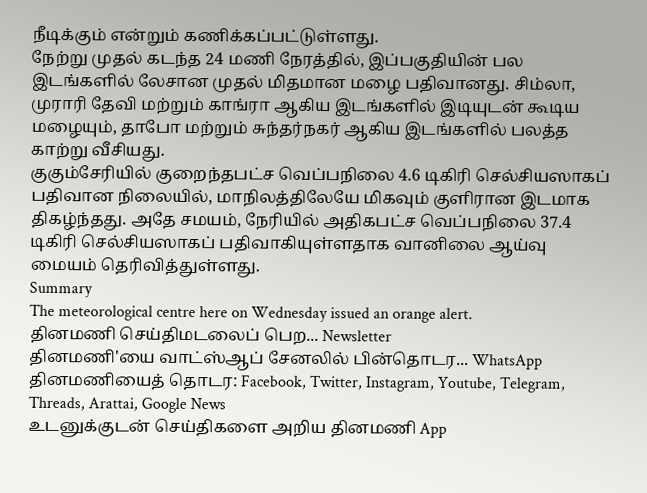நீடிக்கும் என்றும் கணிக்கப்பட்டுள்ளது.
நேற்று முதல் கடந்த 24 மணி நேரத்தில், இப்பகுதியின் பல இடங்களில் லேசான முதல் மிதமான மழை பதிவானது. சிம்லா, முராரி தேவி மற்றும் காங்ரா ஆகிய இடங்களில் இடியுடன் கூடிய மழையும், தாபோ மற்றும் சுந்தர்நகர் ஆகிய இடங்களில் பலத்த காற்று வீசியது.
குகும்சேரியில் குறைந்தபட்ச வெப்பநிலை 4.6 டிகிரி செல்சியஸாகப் பதிவான நிலையில், மாநிலத்திலேயே மிகவும் குளிரான இடமாக திகழ்ந்தது. அதே சமயம், நேரியில் அதிகபட்ச வெப்பநிலை 37.4 டிகிரி செல்சியஸாகப் பதிவாகியுள்ளதாக வானிலை ஆய்வு மையம் தெரிவித்துள்ளது.
Summary
The meteorological centre here on Wednesday issued an orange alert.
தினமணி செய்திமடலைப் பெற... Newsletter
தினமணி'யை வாட்ஸ்ஆப் சேனலில் பின்தொடர... WhatsApp
தினமணியைத் தொடர: Facebook, Twitter, Instagram, Youtube, Telegram, Threads, Arattai, Google News
உடனுக்குடன் செய்திகளை அறிய தினமணி App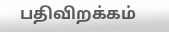பதிவிறக்கம்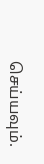செய்யவும்.